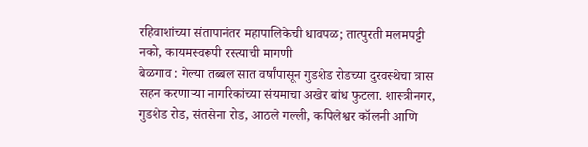रहिवाशांच्या संतापानंतर महापालिकेची धावपळ; तात्पुरती मलमपट्टी नको, कायमस्वरूपी रस्त्याची मागणी
बेळगाव : गेल्या तब्बल सात वर्षांपासून गुडशेड रोडच्या दुरवस्थेचा त्रास सहन करणाऱ्या नागरिकांच्या संयमाचा अखेर बांध फुटला. शास्त्रीनगर, गुडशेड रोड, संतसेना रोड, आठले गल्ली, कपिलेश्वर कॉलनी आणि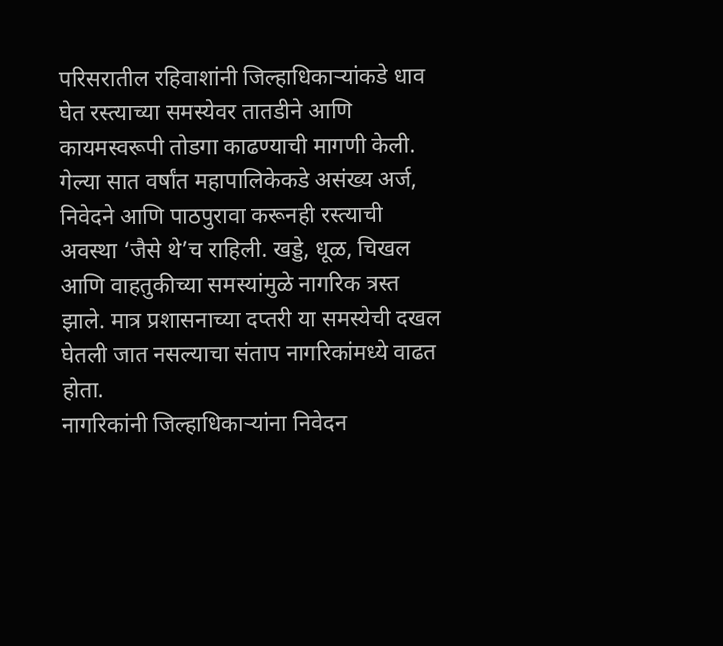परिसरातील रहिवाशांनी जिल्हाधिकाऱ्यांकडे धाव घेत रस्त्याच्या समस्येवर तातडीने आणि कायमस्वरूपी तोडगा काढण्याची मागणी केली.
गेल्या सात वर्षांत महापालिकेकडे असंख्य अर्ज, निवेदने आणि पाठपुरावा करूनही रस्त्याची अवस्था ‘जैसे थे’च राहिली. खड्डे, धूळ, चिखल आणि वाहतुकीच्या समस्यांमुळे नागरिक त्रस्त झाले. मात्र प्रशासनाच्या दप्तरी या समस्येची दखल घेतली जात नसल्याचा संताप नागरिकांमध्ये वाढत होता.
नागरिकांनी जिल्हाधिकाऱ्यांना निवेदन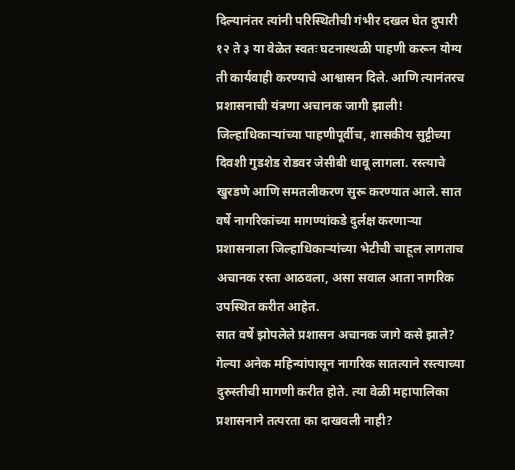दिल्यानंतर त्यांनी परिस्थितीची गंभीर दखल घेत दुपारी १२ ते ३ या वेळेत स्वतः घटनास्थळी पाहणी करून योग्य ती कार्यवाही करण्याचे आश्वासन दिले. आणि त्यानंतरच प्रशासनाची यंत्रणा अचानक जागी झाली!
जिल्हाधिकाऱ्यांच्या पाहणीपूर्वीच, शासकीय सुट्टीच्या दिवशी गुडशेड रोडवर जेसीबी धावू लागला. रस्त्याचे खुरडणे आणि समतलीकरण सुरू करण्यात आले. सात वर्षे नागरिकांच्या मागण्यांकडे दुर्लक्ष करणाऱ्या प्रशासनाला जिल्हाधिकाऱ्यांच्या भेटीची चाहूल लागताच अचानक रस्ता आठवला, असा सवाल आता नागरिक उपस्थित करीत आहेत.
सात वर्षे झोपलेले प्रशासन अचानक जागे कसे झाले?
गेल्या अनेक महिन्यांपासून नागरिक सातत्याने रस्त्याच्या दुरुस्तीची मागणी करीत होते. त्या वेळी महापालिका प्रशासनाने तत्परता का दाखवली नाही?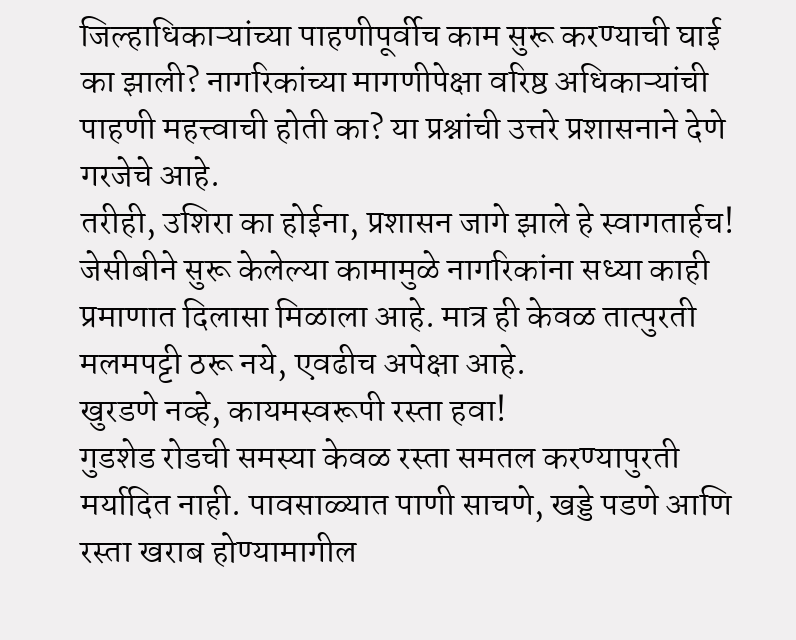जिल्हाधिकाऱ्यांच्या पाहणीपूर्वीच काम सुरू करण्याची घाई का झाली? नागरिकांच्या मागणीपेक्षा वरिष्ठ अधिकाऱ्यांची पाहणी महत्त्वाची होती का? या प्रश्नांची उत्तरे प्रशासनाने देणे गरजेचे आहे.
तरीही, उशिरा का होईना, प्रशासन जागे झाले हे स्वागतार्हच! जेसीबीने सुरू केलेल्या कामामुळे नागरिकांना सध्या काही प्रमाणात दिलासा मिळाला आहे. मात्र ही केवळ तात्पुरती मलमपट्टी ठरू नये, एवढीच अपेक्षा आहे.
खुरडणे नव्हे, कायमस्वरूपी रस्ता हवा!
गुडशेड रोडची समस्या केवळ रस्ता समतल करण्यापुरती मर्यादित नाही. पावसाळ्यात पाणी साचणे, खड्डे पडणे आणि रस्ता खराब होण्यामागील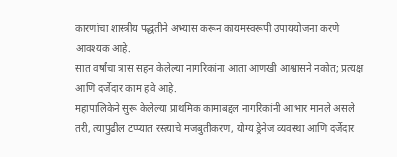कारणांचा शास्त्रीय पद्धतीने अभ्यास करून कायमस्वरूपी उपाययोजना करणे आवश्यक आहे.
सात वर्षांचा त्रास सहन केलेल्या नागरिकांना आता आणखी आश्वासने नकोत; प्रत्यक्ष आणि दर्जेदार काम हवे आहे.
महापालिकेने सुरू केलेल्या प्राथमिक कामाबद्दल नागरिकांनी आभार मानले असले तरी, त्यापुढील टप्प्यात रस्त्याचे मजबुतीकरण, योग्य ड्रेनेज व्यवस्था आणि दर्जेदार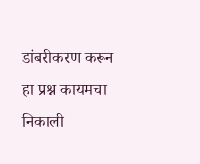डांबरीकरण करून हा प्रश्न कायमचा निकाली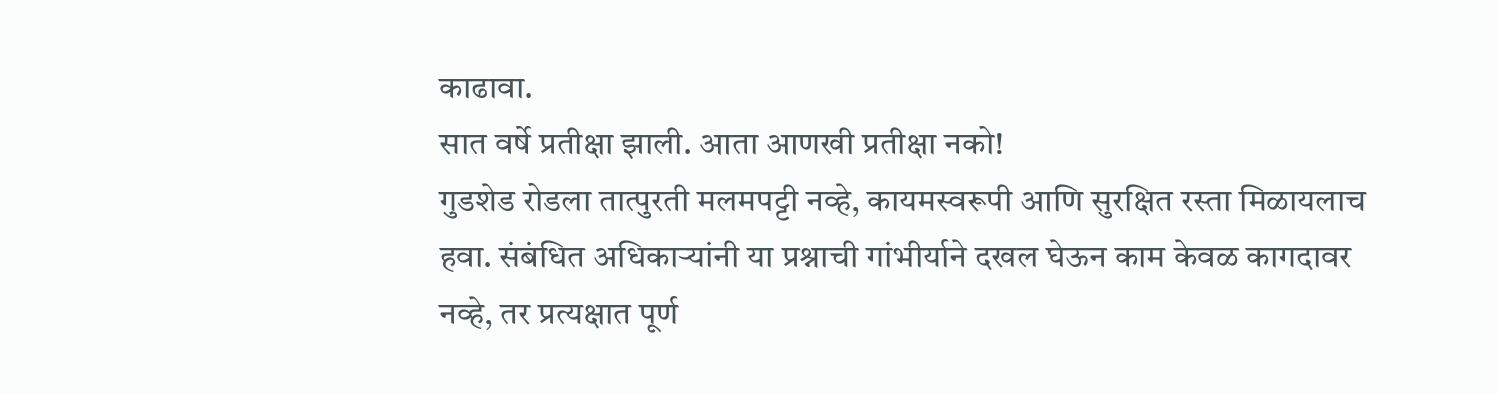काढावा.
सात वर्षे प्रतीक्षा झाली. आता आणखी प्रतीक्षा नको!
गुडशेड रोडला तात्पुरती मलमपट्टी नव्हे, कायमस्वरूपी आणि सुरक्षित रस्ता मिळायलाच हवा. संबंधित अधिकाऱ्यांनी या प्रश्नाची गांभीर्याने दखल घेऊन काम केवळ कागदावर नव्हे, तर प्रत्यक्षात पूर्ण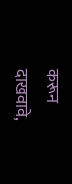करून दाखवावे,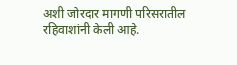अशी जोरदार मागणी परिसरातील रहिवाशांनी केली आहे.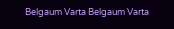Belgaum Varta Belgaum Varta